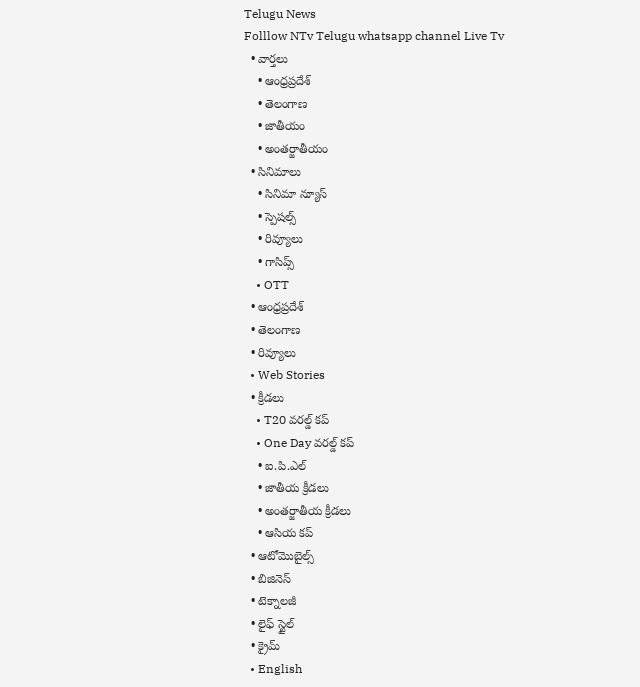Telugu News
Folllow NTv Telugu whatsapp channel Live Tv
  • వార్తలు
    • ఆంధ్రప్రదేశ్
    • తెలంగాణ
    • జాతీయం
    • అంతర్జాతీయం
  • సినిమాలు
    • సినిమా న్యూస్
    • స్పెషల్స్
    • రివ్యూలు
    • గాసిప్స్
    • OTT
  • ఆంధ్రప్రదేశ్
  • తెలంగాణ
  • రివ్యూలు
  • Web Stories
  • క్రీడలు
    • T20 వరల్డ్ కప్
    • One Day వరల్డ్ కప్
    • ఐ.పి.ఎల్
    • జాతీయ క్రీడలు
    • అంతర్జాతీయ క్రీడలు
    • ఆసియ కప్
  • ఆటోమొబైల్స్
  • బిజినెస్‌
  • టెక్నాలజీ
  • లైఫ్ స్టైల్
  • క్రైమ్
  • English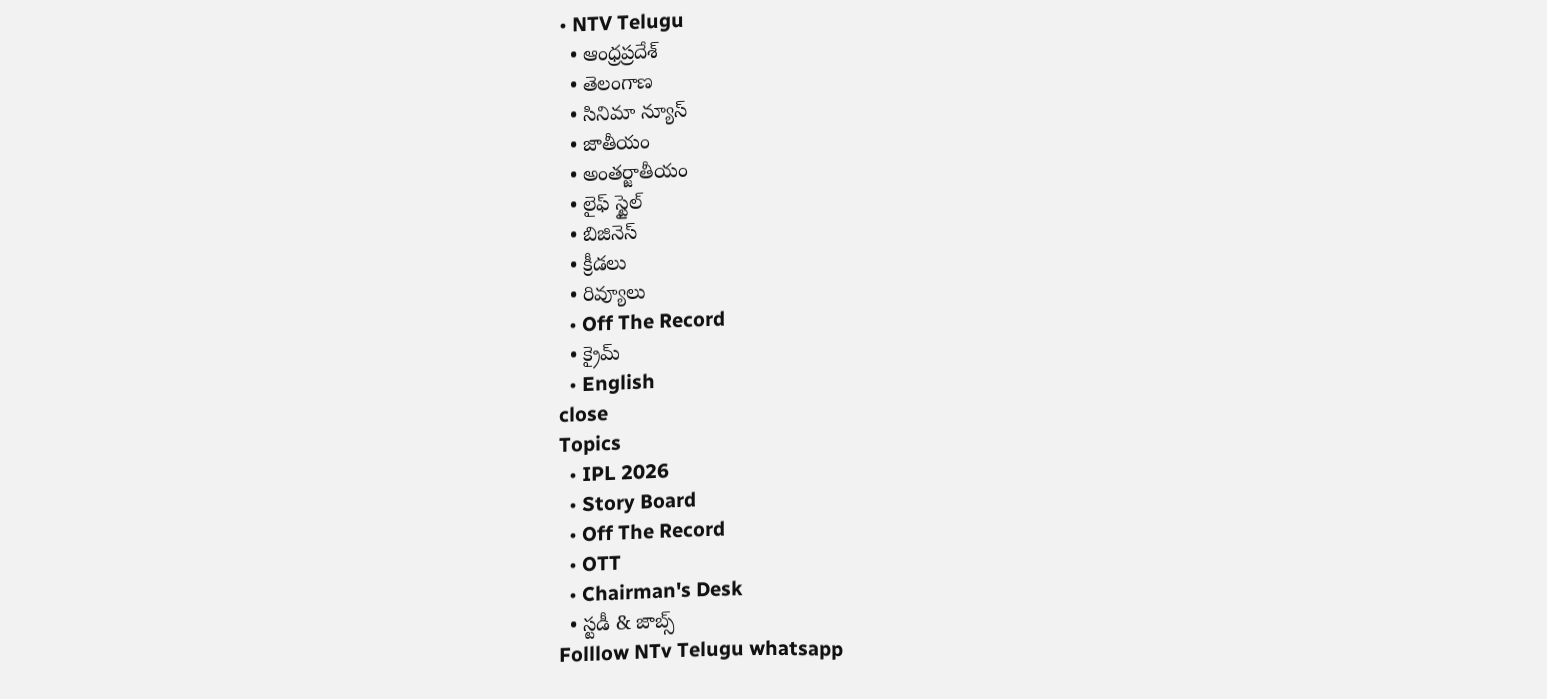• NTV Telugu
  • ఆంధ్రప్రదేశ్
  • తెలంగాణ
  • సినిమా న్యూస్
  • జాతీయం
  • అంతర్జాతీయం
  • లైఫ్ స్టైల్
  • బిజినెస్‌
  • క్రీడలు
  • రివ్యూలు
  • Off The Record
  • క్రైమ్
  • English
close
Topics
  • IPL 2026
  • Story Board
  • Off The Record
  • OTT
  • Chairman's Desk
  • స్టడీ & జాబ్స్
Folllow NTv Telugu whatsapp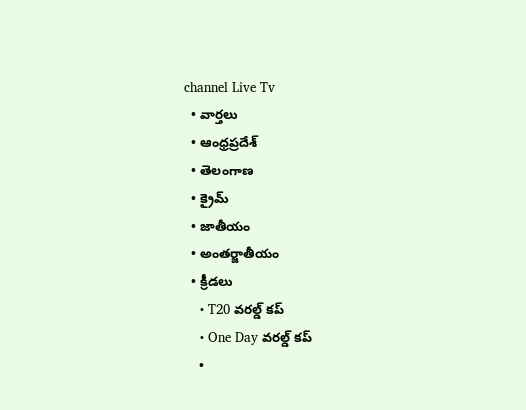channel Live Tv
  • వార్తలు
  • ఆంధ్రప్రదేశ్
  • తెలంగాణ
  • క్రైమ్
  • జాతీయం
  • అంతర్జాతీయం
  • క్రీడలు
    • T20 వరల్డ్ కప్
    • One Day వరల్డ్ కప్
    •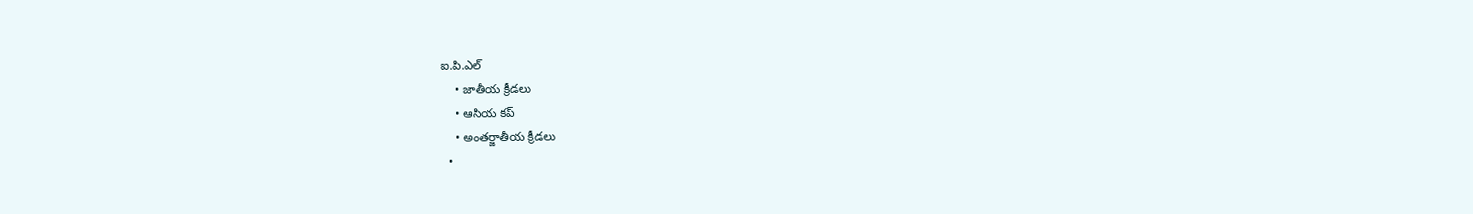ఐ.పి.ఎల్
    • జాతీయ క్రీడలు
    • ఆసియ కప్
    • అంతర్జాతీయ క్రీడలు
  •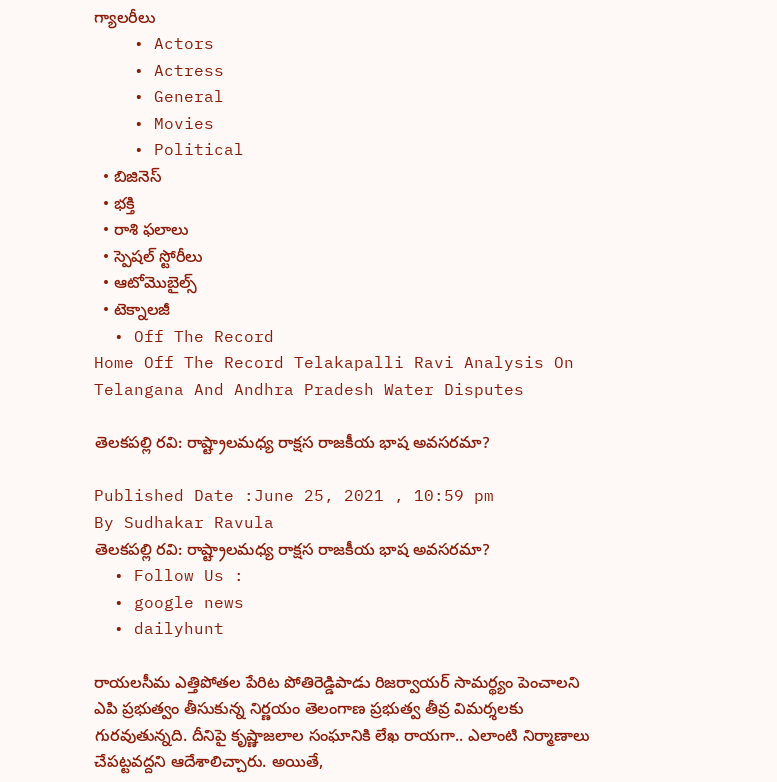గ్యాలరీలు
    • Actors
    • Actress
    • General
    • Movies
    • Political
  • బిజినెస్‌
  • భక్తి
  • రాశి ఫలాలు
  • స్పెషల్‌ స్టోరీలు
  • ఆటోమొబైల్స్
  • టెక్నాలజీ
  • Off The Record
Home Off The Record Telakapalli Ravi Analysis On Telangana And Andhra Pradesh Water Disputes

తెలకపల్లి రవి: రాష్ట్రాలమధ్య రాక్షస రాజకీయ భాష అవసరమా?

Published Date :June 25, 2021 , 10:59 pm
By Sudhakar Ravula
తెలకపల్లి రవి: రాష్ట్రాలమధ్య రాక్షస రాజకీయ భాష అవసరమా?
  • Follow Us :
  • google news
  • dailyhunt

రాయలసీమ ఎత్తిపోతల పేరిట పోతిరెడ్డిపాడు రిజర్వాయర్‌ సామర్థ్యం పెంచాలని ఎపి ప్రభుత్వం తీసుకున్న నిర్ణయం తెలంగాణ ప్రభుత్వ తీవ్ర విమర్శలకు గురవుతున్నది. దీనిపై కృష్ణాజలాల సంఘానికి లేఖ రాయగా.. ఎలాంటి నిర్మాణాలు చేపట్టవద్దని ఆదేశాలిచ్చారు. అయితే,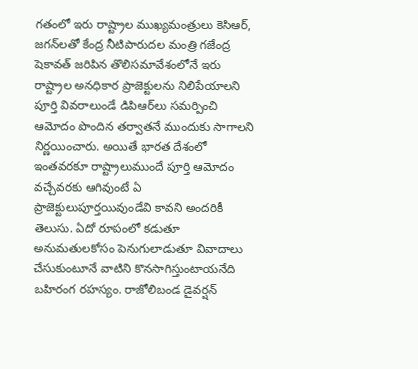గతంలో ఇరు రాష్ట్రాల ముఖ్యమంత్రులు కెసిఆర్‌, జగన్‌లతో కేంద్ర నీటిపారుదల మంత్రి గజేంద్ర షెకావత్‌ జరిపిన తొలిసమావేశంలోనే ఇరు రాష్ట్రాల అనధికార ప్రాజెక్టులను నిలిపేయాలని పూర్తి వివరాలుండే డిపిఆర్‌లు సమర్పించి ఆమోదం పొందిన తర్వాతనే ముందుకు సాగాలని నిర్ణయించారు. అయితే భారత దేశంలో ఇంతవరకూ రాష్ట్రాలుముందే పూర్తి ఆమోదం వచ్చేవరకు ఆగివుంటే ఏ ప్రాజెక్టులుపూర్తయివుండేవి కావని అందరికీ తెలుసు. ఏదో రూపంలో కడుతూ అనుమతులకోసం పెనుగులాడుతూ వివాదాలు చేసుకుంటూనే వాటిని కొనసాగిస్తుంటాయనేది బహిరంగ రహస్యం. రాజోలిబండ డైవర్షన్‌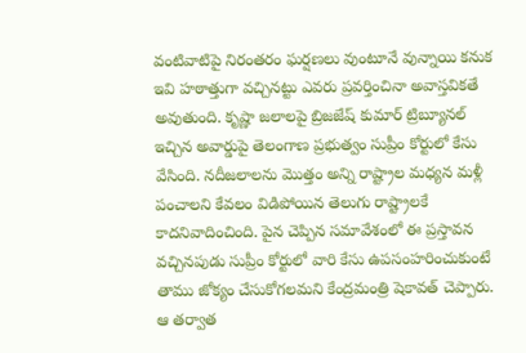వంటివాటిపై నిరంతరం ఘర్షణలు వుంటూనే వున్నాయి కనుక ఇవి హఠాత్తుగా వచ్చినట్టు ఎవరు ప్రవర్తించినా అవాస్తవికతే అవుతుంది. కృష్ణా జలాలపై బ్రిజజేష్‌ కుమార్‌ ట్రిబ్యూనల్‌ ఇచ్చిన అవార్డుపై తెలంగాణ ప్రభుత్వం సుప్రీం కోర్టులో కేసు వేసింది. నదీజలాలను మొత్తం అన్ని రాష్ట్రాల మధ్యన మళ్లీ పంచాలని కేవలం విడిపోయిన తెలుగు రాష్ట్రాలకే కాదనివాదించింది. పైన చెప్పిన సమావేశంలో ఈ ప్రస్తావన వచ్చినపుడు సుప్రీం కోర్టులో వారి కేసు ఉపసంహరించుకుంటే తాము జోక్యం చేసుకోగలమని కేంద్రమంత్రి షెకావత్‌ చెప్పారు. ఆ తర్వాత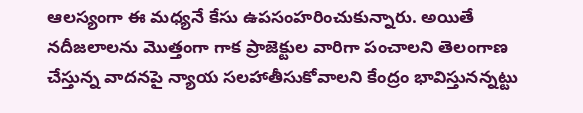ఆలస్యంగా ఈ మధ్యనే కేసు ఉపసంహరించుకున్నారు. అయితే నదీజలాలను మొత్తంగా గాక ప్రాజెక్టుల వారిగా పంచాలని తెలంగాణ చేస్తున్న వాదనపై న్యాయ సలహాతీసుకోవాలని కేంద్రం భావిస్తునన్నట్టు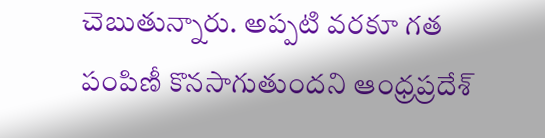చెబుతున్నారు. అప్పటి వరకూ గత పంపిణీ కొనసాగుతుందని ఆంధ్రప్రదేశ్‌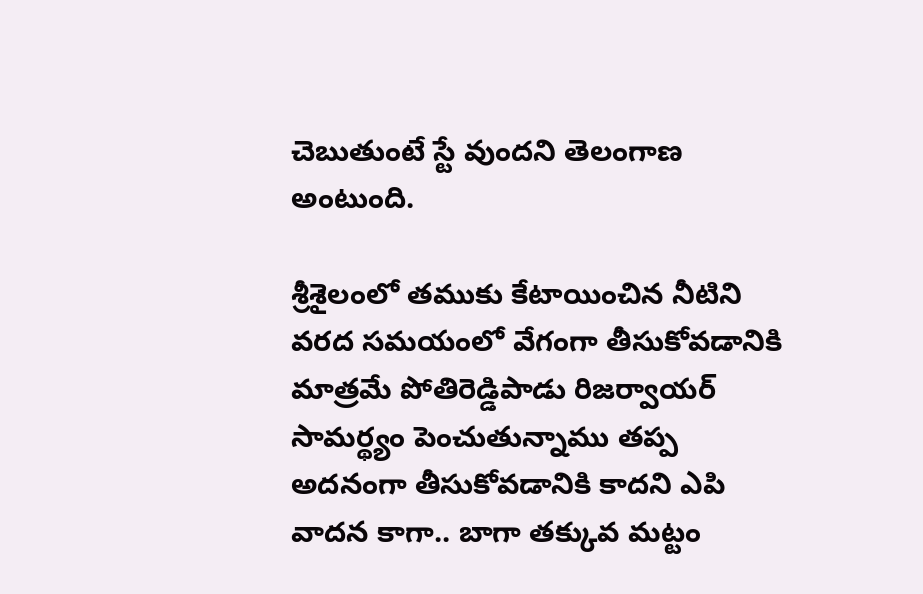చెబుతుంటే స్టే వుందని తెలంగాణ అంటుంది.

శ్రీశైలంలో తముకు కేటాయించిన నీటిని వరద సమయంలో వేగంగా తీసుకోవడానికి మాత్రమే పోతిరెడ్డిపాడు రిజర్వాయర్‌ సామర్థ్యం పెంచుతున్నాము తప్ప అదనంగా తీసుకోవడానికి కాదని ఎపి వాదన కాగా.. బాగా తక్కువ మట్టం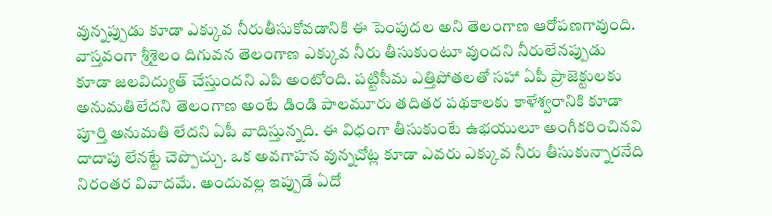వున్నప్పుడు కూడా ఎక్కువ నీరుతీసుకోవడానికి ఈ పెంపుదల అని తెలంగాణ ఆరోపణగావుంది. వాస్తవంగా శ్రీశైలం దిగువన తెలంగాణ ఎక్కువ నీరు తీసుకుంటూ వుందని నీరులేనప్పుడు కూడా జలవిద్యుత్‌ చేస్తుందని ఎపి అంటోంది. పట్టిసీమ ఎత్తిపోతలతో సహా ఏపీ ప్రాజెక్టులకు అనుమతిలేదని తెలంగాణ అంటే డిండి పాలమూరు తదితర పథకాలకు కాళేశ్వరానికి కూడా పూర్తి అనుమతి లేదని ఏపీ వాదిస్తున్నది. ఈ విధంగా తీసుకుంటే ఉభయులూ అంగీకరించినవి దాదాపు లేనట్టే చెప్పొచ్చు. ఒక అవగాహన వున్నచోట్ల కూడా ఎవరు ఎక్కువ నీరు తీసుకున్నారనేది నిరంతర వివాదమే. అందువల్ల ఇప్పుడే ఏదో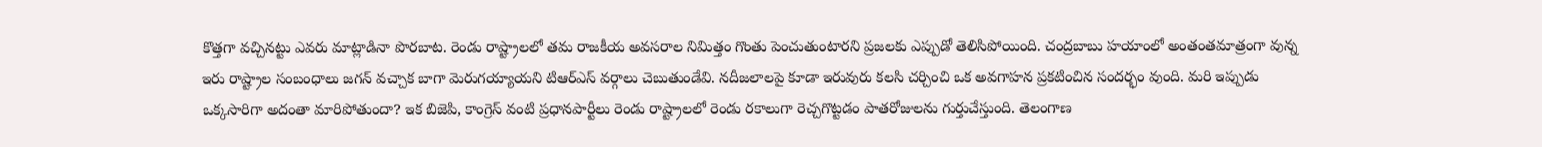కొత్తగా వచ్చినట్టు ఎవరు మాట్లాడినా పొరబాట. రెండు రాష్ట్రాలలో తమ రాజకీయ అవసరాల నిమిత్తం గొంతు పెంచుతుంటారని ప్రజలకు ఎప్పుడో తెలిసిపోయింది. చంద్రబాబు హయాంలో అంతంతమాత్రంగా వున్న ఇరు రాష్ట్రాల సంబంధాలు జగన్‌ వచ్చాక బాగా మెరుగయ్యాయని టిఆర్‌ఎస్‌ వర్గాలు చెబుతుండేవి. నదీజలాలపై కూడా ఇరువురు కలసి చర్చించి ఒక అవగాహన ప్రకటించిన సందర్భం వుంది. మరి ఇప్పుడు ఒక్కసారిగా అదంతా మారిపోతుందా? ఇక బిజెపి, కాంగ్రెస్‌ వంటి ప్రధానపార్టీలు రెండు రాష్ట్రాలలో రెండు రకాలుగా రెచ్చగొట్టడం పాతరోజులను గుర్తుచేస్తుంది. తెలంగాణ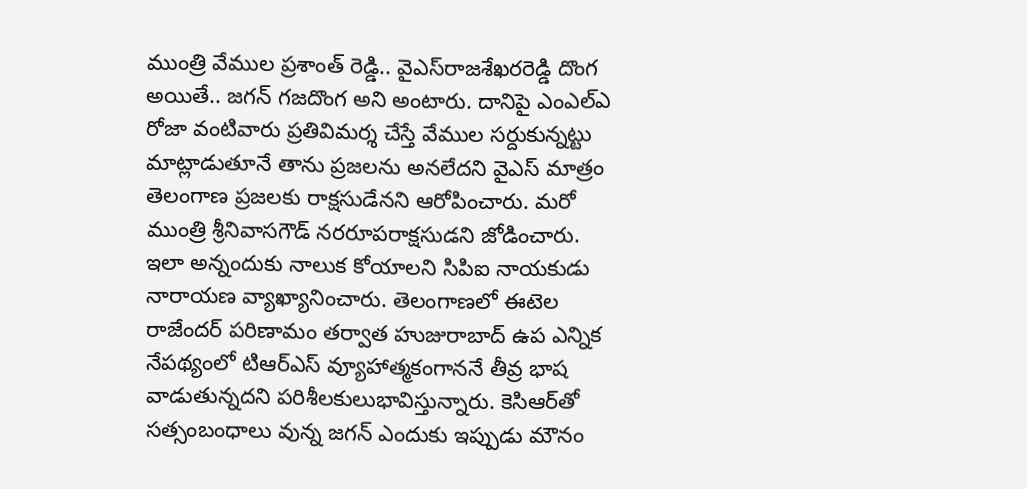ముంత్రి వేముల ప్రశాంత్‌ రెడ్డి.. వైఎస్‌రాజశేఖరరెడ్డి దొంగ అయితే.. జగన్‌ గజదొంగ అని అంటారు. దానిపై ఎంఎల్‌ఎ రోజా వంటివారు ప్రతివిమర్శ చేస్తే వేముల సర్దుకున్నట్టు మాట్లాడుతూనే తాను ప్రజలను అనలేదని వైఎస్‌ మాత్రం తెలంగాణ ప్రజలకు రాక్షసుడేనని ఆరోపించారు. మరో ముంత్రి శ్రీనివాసగౌడ్‌ నరరూపరాక్షసుడని జోడించారు. ఇలా అన్నందుకు నాలుక కోయాలని సిపిఐ నాయకుడు నారాయణ వ్యాఖ్యానించారు. తెలంగాణలో ఈటెల రాజేందర్‌ పరిణామం తర్వాత హుజురాబాద్‌ ఉప ఎన్నిక నేపథ్యంలో టిఆర్‌ఎస్‌ వ్యూహాత్మకంగాననే తీవ్ర భాష వాడుతున్నదని పరిశీలకులుభావిస్తున్నారు. కెసిఆర్‌తో సత్సంబంధాలు వున్న జగన్‌ ఎందుకు ఇప్పుడు మౌనం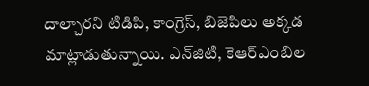దాల్చారని టిడిపి, కాంగ్రెస్‌, బిజెపిలు అక్కడ మాట్లాడుతున్నాయి. ఎన్‌జిటి, కెఆర్‌ఎంబిల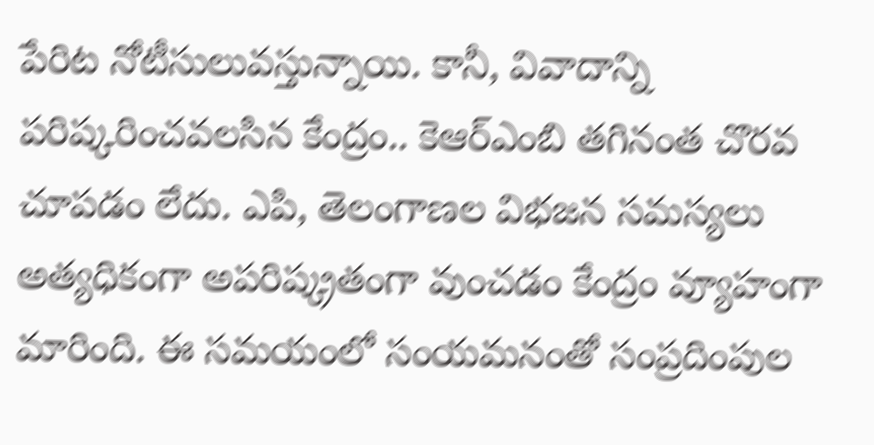పేరిట నోటీసులువస్తున్నాయి. కానీ, వివాదాన్ని పరిష్కరించవలసిన కేంద్రం.. కెఆర్‌ఎంబి తగినంత చొరవ చూపడం లేదు. ఎపి, తెలంగాణల విభజన సమస్యలు అత్యధికంగా అపరిష్క్రతంగా వుంచడం కేంద్రం వ్యూహంగా మారింది. ఈ సమయంలో సంయమనంతో సంప్రదింపుల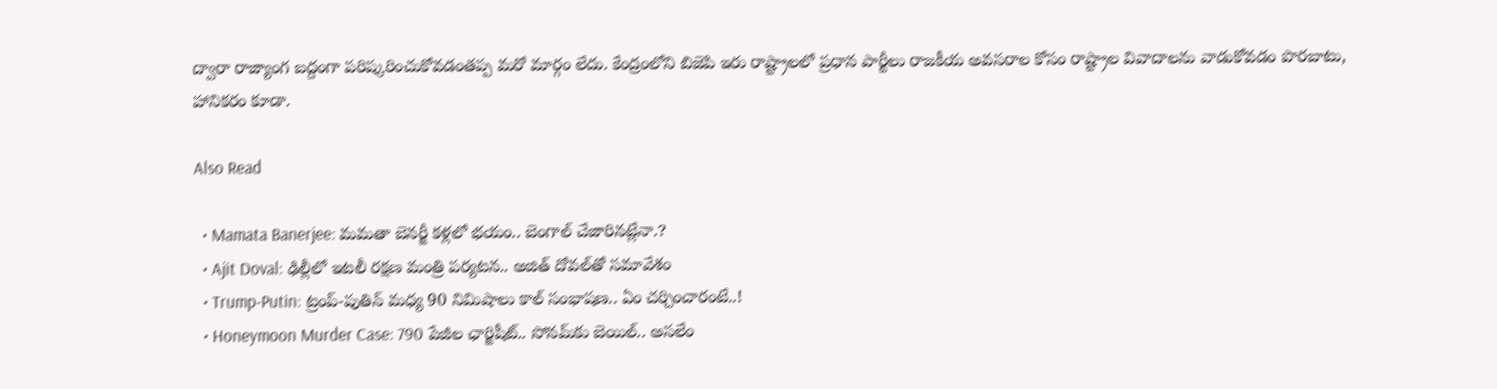ద్వారా రాజ్యాంగ బద్దంగా పరిష్కరించుకోవడంతప్ప మరో మార్గం లేదు. కేంద్రంలోని బిజెపి ఇరు రాష్ట్రాలలో ప్రధాన పార్టీలు రాజకీయ అవసరాల కోసం రాష్ట్రాల వివాదాలను వాడుకోవడం పొరబాటు, హానికరం కూడా.

Also Read

  • Mamata Banerjee: మమతా బెనర్జీ కళ్లలో భయం.. బెంగాల్ చేజారినట్లేనా.?
  • Ajit Doval: ఢిల్లీలో ఇటలీ రక్షణ మంత్రి పర్యటన.. అజిత్ దోవల్‌తో సమావేశం
  • Trump-Putin: ట్రంప్-పుతిన్ మధ్య 90 నిమిషాలు కాల్ సంభాషణ.. ఏం చర్చించారంటే..!
  • Honeymoon Murder Case: 790 పేజీల ఛార్జిషీట్.. సోనమ్‌కు బెయిల్.. అసలేం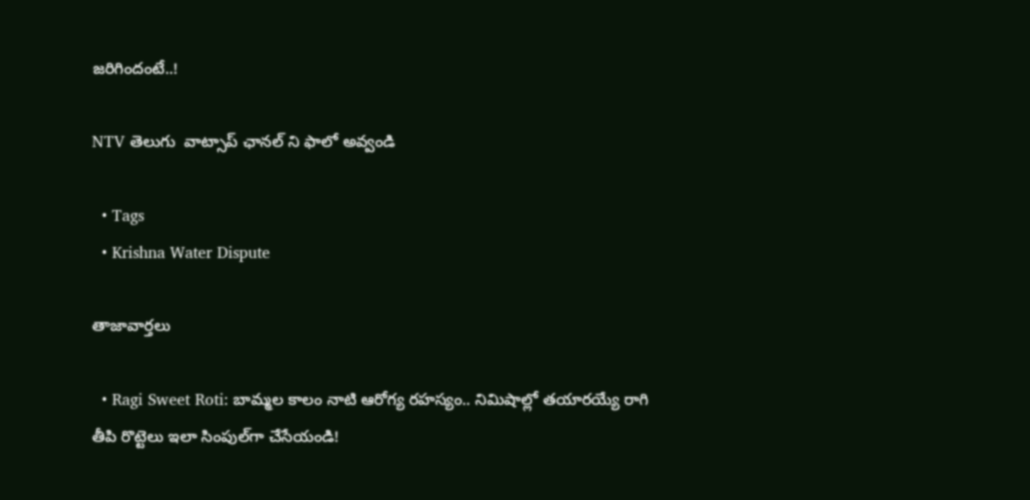జరిగిందంటే..!

NTV తెలుగు  వాట్సాప్ ఛానల్ ని ఫాలో అవ్వండి

  • Tags
  • Krishna Water Dispute

తాజావార్తలు

  • Ragi Sweet Roti: బామ్మల కాలం నాటి ఆరోగ్య రహస్యం.. నిమిషాల్లో తయారయ్యే రాగి తీపి రొట్టెలు ఇలా సింపుల్‌గా చేసేయండి!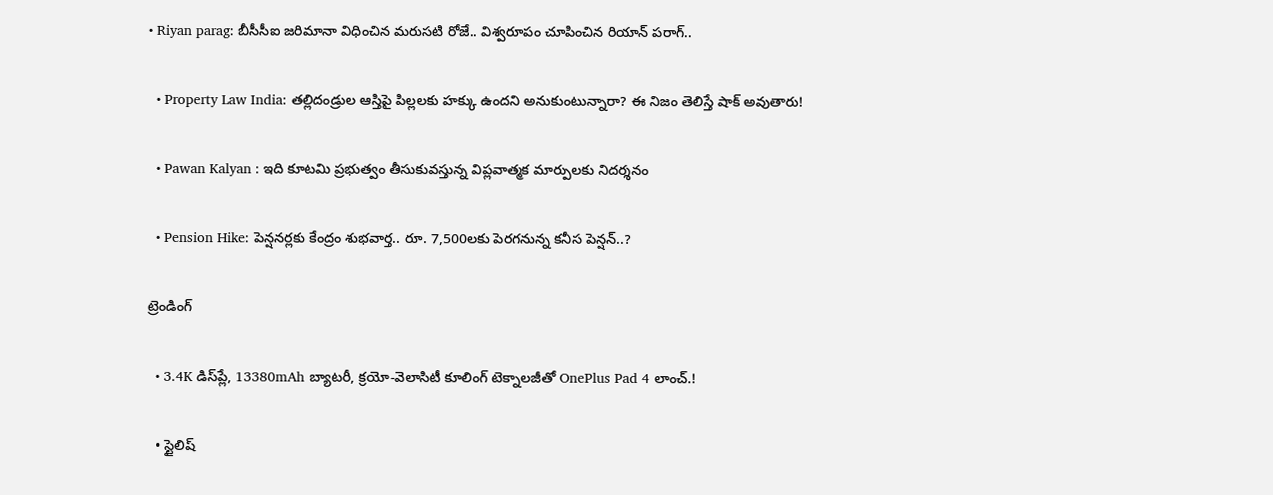• Riyan parag: బీసీసీఐ జరిమానా విధించిన మరుసటి రోజే.. విశ్వరూపం చూపించిన రియాన్ పరాగ్..

  • Property Law India: తల్లిదండ్రుల ఆస్తిపై పిల్లలకు హక్కు ఉందని అనుకుంటున్నారా? ఈ నిజం తెలిస్తే షాక్ అవుతారు!

  • Pawan Kalyan : ఇది కూటమి ప్రభుత్వం తీసుకువస్తున్న విప్లవాత్మక మార్పులకు నిదర్శనం

  • Pension Hike: పెన్షనర్లకు కేంద్రం శుభవార్త.. రూ. 7,500లకు పెరగనున్న కనీస పెన్షన్..?

ట్రెండింగ్‌

  • 3.4K డిస్‌ప్లే, 13380mAh బ్యాటరీ, క్రయో-వెలాసిటీ కూలింగ్ టెక్నాలజీతో OnePlus Pad 4 లాంచ్.!

  • స్టైలిష్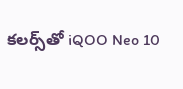కలర్స్‌తో iQOO Neo 10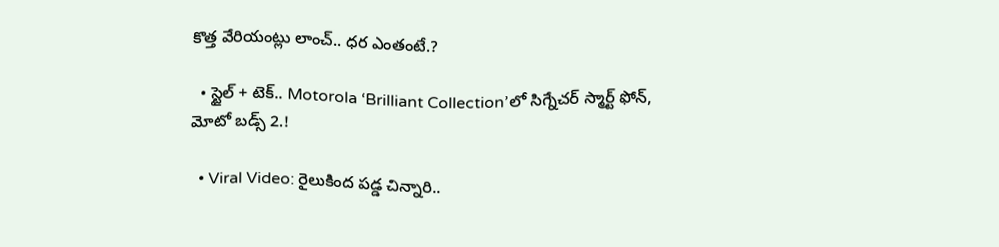కొత్త వేరియంట్లు లాంచ్.. ధర ఎంతంటే.?

  • స్టైల్ + టెక్.. Motorola ‘Brilliant Collection’లో సిగ్నేచర్ స్మార్ట్ ఫోన్, మోటో బడ్స్ 2.!

  • Viral Video: రైలుకింద పడ్డ చిన్నారి..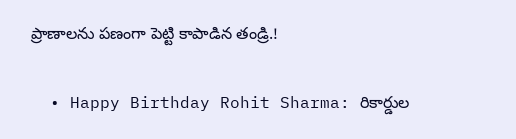ప్రాణాలను పణంగా పెట్టి కాపాడిన తండ్రి.!

  • Happy Birthday Rohit Sharma: రికార్డుల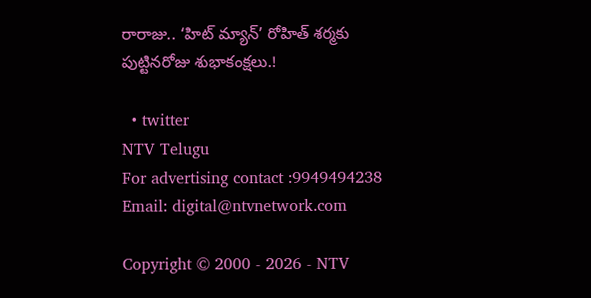రారాజు.. ‘హిట్‌ మ్యాన్’ రోహిత్ శర్మకు పుట్టినరోజు శుభాకంక్షలు.!

  • twitter
NTV Telugu
For advertising contact :9949494238
Email: digital@ntvnetwork.com

Copyright © 2000 - 2026 - NTV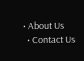• About Us
  • Contact Us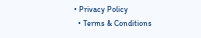• Privacy Policy
  • Terms & Conditions